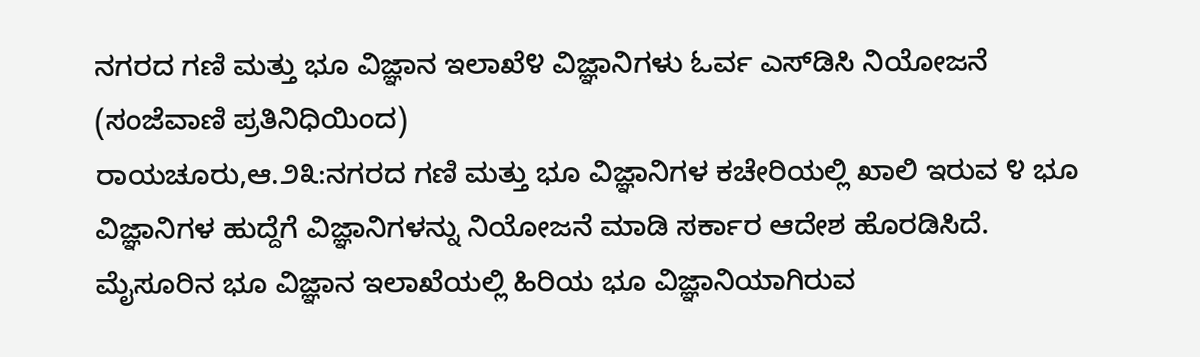ನಗರದ ಗಣಿ ಮತ್ತು ಭೂ ವಿಜ್ಞಾನ ಇಲಾಖೆ೪ ವಿಜ್ಞಾನಿಗಳು ಓರ್ವ ಎಸ್‌ಡಿಸಿ ನಿಯೋಜನೆ
(ಸಂಜೆವಾಣಿ ಪ್ರತಿನಿಧಿಯಿಂದ)
ರಾಯಚೂರು,ಆ.೨೩:ನಗರದ ಗಣಿ ಮತ್ತು ಭೂ ವಿಜ್ಞಾನಿಗಳ ಕಚೇರಿಯಲ್ಲಿ ಖಾಲಿ ಇರುವ ೪ ಭೂ ವಿಜ್ಞಾನಿಗಳ ಹುದ್ದೆಗೆ ವಿಜ್ಞಾನಿಗಳನ್ನು ನಿಯೋಜನೆ ಮಾಡಿ ಸರ್ಕಾರ ಆದೇಶ ಹೊರಡಿಸಿದೆ.
ಮೈಸೂರಿನ ಭೂ ವಿಜ್ಞಾನ ಇಲಾಖೆಯಲ್ಲಿ ಹಿರಿಯ ಭೂ ವಿಜ್ಞಾನಿಯಾಗಿರುವ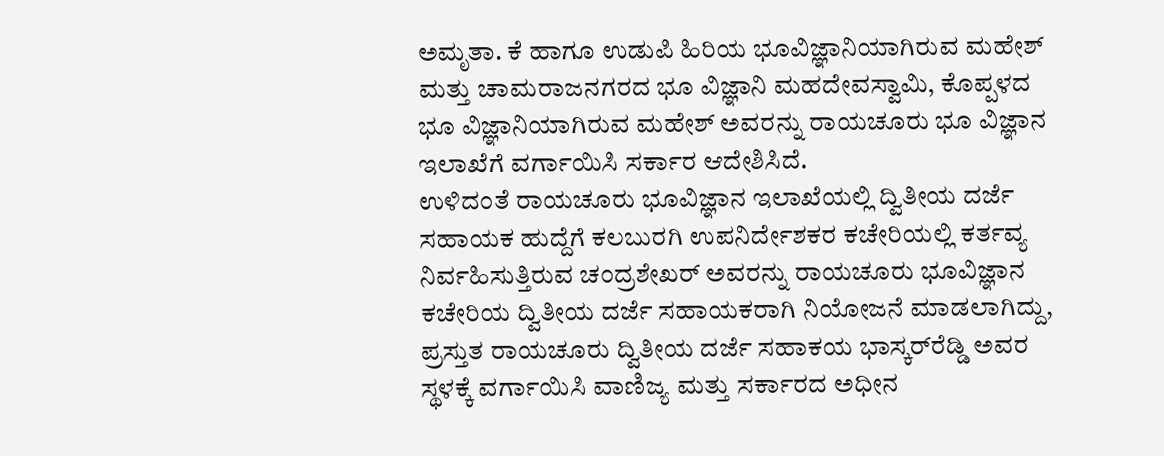ಅಮೃತಾ. ಕೆ ಹಾಗೂ ಉಡುಪಿ ಹಿರಿಯ ಭೂವಿಜ್ಞಾನಿಯಾಗಿರುವ ಮಹೇಶ್ ಮತ್ತು ಚಾಮರಾಜನಗರದ ಭೂ ವಿಜ್ಞಾನಿ ಮಹದೇವಸ್ವಾಮಿ, ಕೊಪ್ಪಳದ ಭೂ ವಿಜ್ಞಾನಿಯಾಗಿರುವ ಮಹೇಶ್ ಅವರನ್ನು ರಾಯಚೂರು ಭೂ ವಿಜ್ಞಾನ ಇಲಾಖೆಗೆ ವರ್ಗಾಯಿಸಿ ಸರ್ಕಾರ ಆದೇಶಿಸಿದೆ.
ಉಳಿದಂತೆ ರಾಯಚೂರು ಭೂವಿಜ್ಞಾನ ಇಲಾಖೆಯಲ್ಲಿ ದ್ವಿತೀಯ ದರ್ಜೆ ಸಹಾಯಕ ಹುದ್ದೆಗೆ ಕಲಬುರಗಿ ಉಪನಿರ್ದೇಶಕರ ಕಚೇರಿಯಲ್ಲಿ ಕರ್ತವ್ಯ ನಿರ್ವಹಿಸುತ್ತಿರುವ ಚಂದ್ರಶೇಖರ್ ಅವರನ್ನು ರಾಯಚೂರು ಭೂವಿಜ್ಞಾನ ಕಚೇರಿಯ ದ್ವಿತೀಯ ದರ್ಜೆ ಸಹಾಯಕರಾಗಿ ನಿಯೋಜನೆ ಮಾಡಲಾಗಿದ್ದು, ಪ್ರಸ್ತುತ ರಾಯಚೂರು ದ್ವಿತೀಯ ದರ್ಜೆ ಸಹಾಕಯ ಭಾಸ್ಕರ್‌ರೆಡ್ಡಿ ಅವರ ಸ್ಥಳಕ್ಕೆ ವರ್ಗಾಯಿಸಿ ವಾಣಿಜ್ಯ ಮತ್ತು ಸರ್ಕಾರದ ಅಧೀನ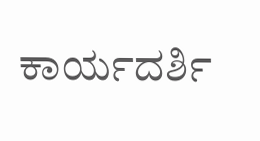ಕಾರ್ಯದರ್ಶಿ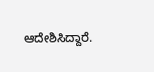ಆದೇಶಿಸಿದ್ದಾರೆ.